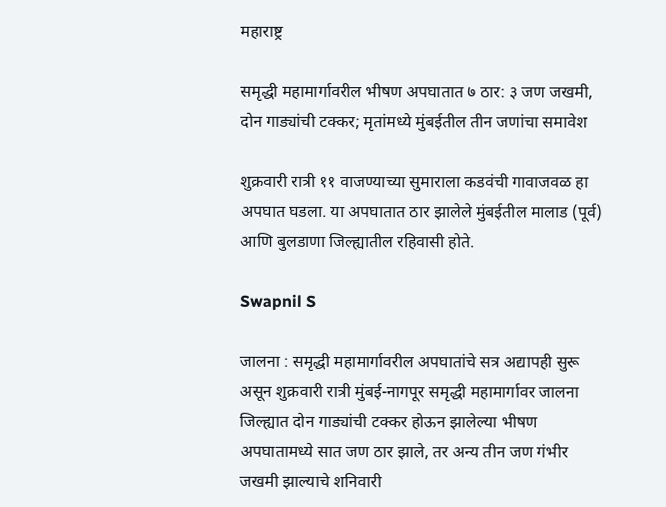महाराष्ट्र

समृद्धी महामार्गावरील भीषण अपघातात ७ ठार: ३ जण जखमी, दोन गाड्यांची टक्कर; मृतांमध्ये मुंबईतील तीन जणांचा समावेश

शुक्रवारी रात्री ११ वाजण्याच्या सुमाराला कडवंची गावाजवळ हा अपघात घडला. या अपघातात ठार झालेले मुंबईतील मालाड (पूर्व) आणि बुलडाणा जिल्ह्यातील रहिवासी होते.

Swapnil S

जालना : समृद्धी महामार्गावरील अपघातांचे सत्र अद्यापही सुरू असून शुक्रवारी रात्री मुंबई-नागपूर समृद्धी महामार्गावर जालना जिल्ह्यात दोन गाड्यांची टक्कर होऊन झालेल्या भीषण अपघातामध्ये सात जण ठार झाले, तर अन्य तीन जण गंभीर जखमी झाल्याचे शनिवारी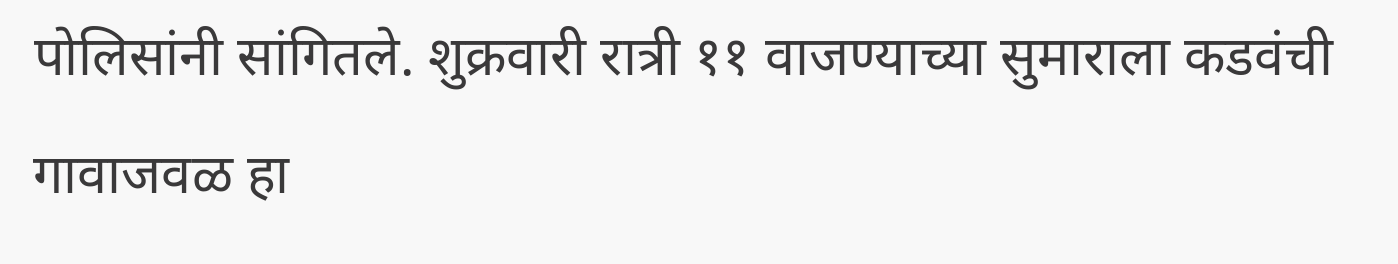पोलिसांनी सांगितले. शुक्रवारी रात्री ११ वाजण्याच्या सुमाराला कडवंची गावाजवळ हा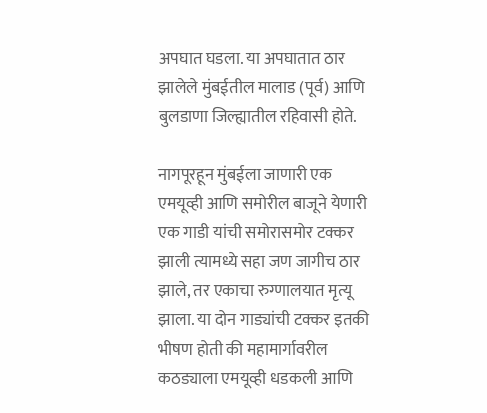अपघात घडला. या अपघातात ठार झालेले मुंबईतील मालाड (पूर्व) आणि बुलडाणा जिल्ह्यातील रहिवासी होते.

नागपूरहून मुंबईला जाणारी एक एमयूव्ही आणि समोरील बाजूने येणारी एक गाडी यांची समोरासमोर टक्कर झाली त्यामध्ये सहा जण जागीच ठार झाले, तर एकाचा रुग्णालयात मृत्यू झाला. या दोन गाड्यांची टक्कर इतकी भीषण होती की महामार्गावरील कठड्याला एमयूव्ही धडकली आणि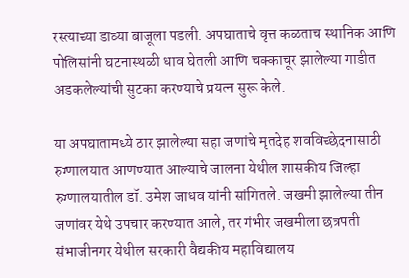रस्त्याच्या डाव्या बाजूला पडली. अपघाताचे वृत्त कळताच स्थानिक आणि पोलिसांनी घटनास्थळी धाव घेतली आणि चक्काचूर झालेल्या गाडीत अडकलेल्यांची सुटका करण्याचे प्रयत्न सुरू केले.

या अपघातामध्ये ठार झालेल्या सहा जणांचे मृतदेह शवविच्छेदनासाठी रुग्णालयात आणण्यात आल्याचे जालना येथील शासकीय जिल्हा रुग्णालयातील डॉ. उमेश जाधव यांनी सांगितले. जखमी झालेल्या तीन जणांवर येथे उपचार करण्यात आले, तर गंभीर जखमीला छत्रपती संभाजीनगर येथील सरकारी वैद्यकीय महाविद्यालय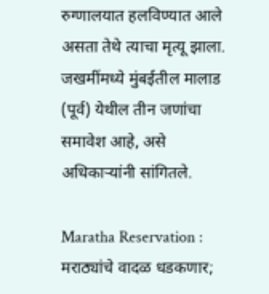रुग्णालयात हलविण्यात आले असता तेथे त्याचा मृत्यू झाला. जखमींमध्ये मुंबईतील मालाड (पूर्व) येथील तीन जणांचा समावेश आहे, असे अधिकाऱ्यांनी सांगितले.

Maratha Reservation : मराठ्यांचे वादळ धडकणार;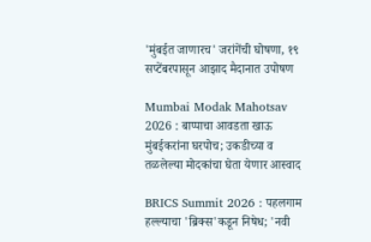'मुंबईत जाणारच' जरांगेंची घोषणा, १९ सप्टेंबरपासून आझाद मैदानात उपोषण

Mumbai Modak Mahotsav 2026 : बाप्पाचा आवडता खाऊ मुंबईकरांना घरपोच; उकडीच्या व तळलेल्या मोदकांचा घेता येणार आस्वाद

BRICS Summit 2026 : पहलगाम हल्ल्याचा 'ब्रिक्स'कडून निषेध; 'नवी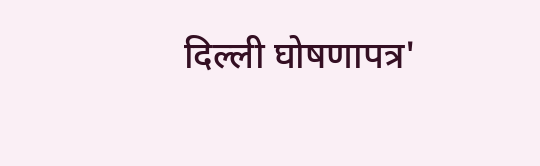दिल्ली घोषणापत्र'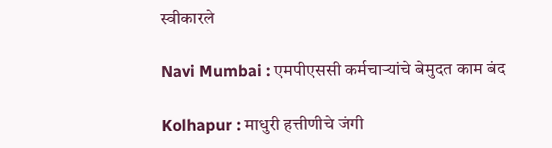स्वीकारले

Navi Mumbai : एमपीएससी कर्मचाऱ्यांचे बेमुदत काम बंद

Kolhapur : माधुरी हत्तीणीचे जंगी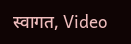स्वागत, Video